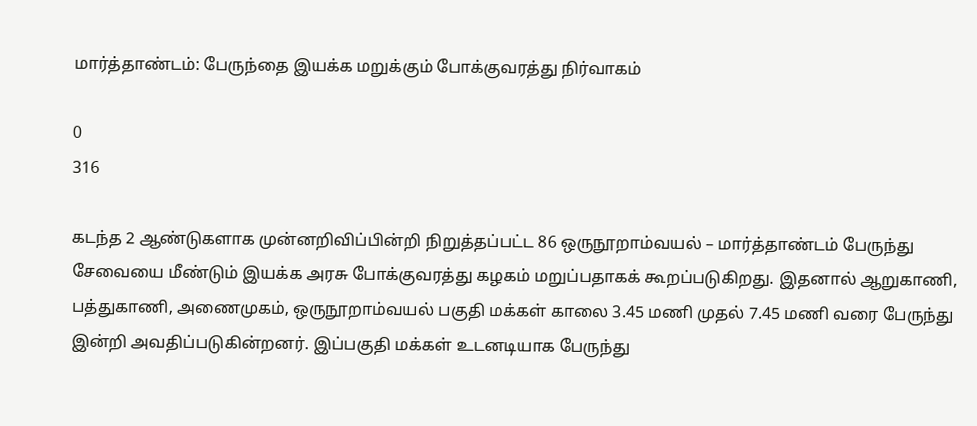மார்த்தாண்டம்: பேருந்தை இயக்க மறுக்கும் போக்குவரத்து நிர்வாகம்

0
316

கடந்த 2 ஆண்டுகளாக முன்னறிவிப்பின்றி நிறுத்தப்பட்ட 86 ஒருநூறாம்வயல் – மார்த்தாண்டம் பேருந்து சேவையை மீண்டும் இயக்க அரசு போக்குவரத்து கழகம் மறுப்பதாகக் கூறப்படுகிறது. இதனால் ஆறுகாணி, பத்துகாணி, அணைமுகம், ஒருநூறாம்வயல் பகுதி மக்கள் காலை 3.45 மணி முதல் 7.45 மணி வரை பேருந்து இன்றி அவதிப்படுகின்றனர். இப்பகுதி மக்கள் உடனடியாக பேருந்து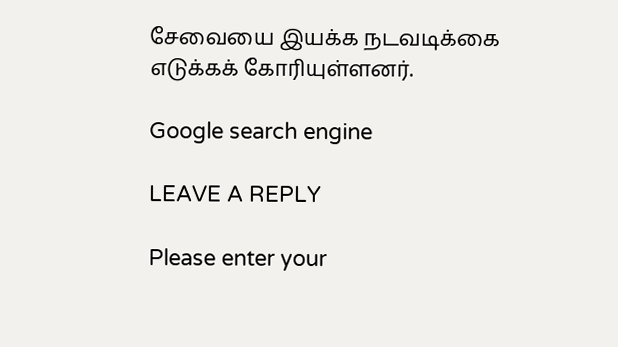சேவையை இயக்க நடவடிக்கை எடுக்கக் கோரியுள்ளனர்.

Google search engine

LEAVE A REPLY

Please enter your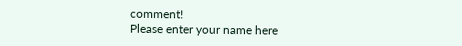comment!
Please enter your name here